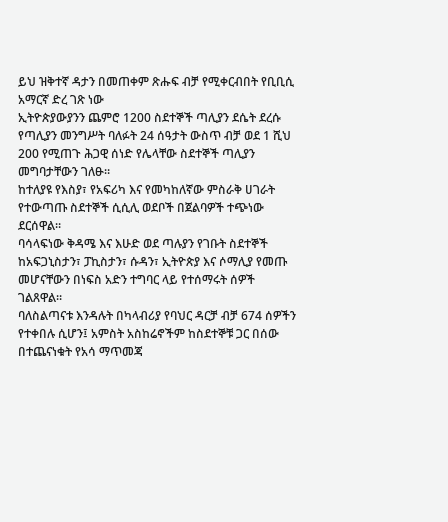ይህ ዝቅተኛ ዳታን በመጠቀም ጽሑፍ ብቻ የሚቀርብበት የቢቢሲ አማርኛ ድረ ገጽ ነው
ኢትዮጵያውያንን ጨምሮ 1200 ስደተኞች ጣሊያን ደሴት ደረሱ
የጣሊያን መንግሥት ባለፉት 24 ሰዓታት ውስጥ ብቻ ወደ 1 ሺህ 200 የሚጠጉ ሕጋዊ ሰነድ የሌላቸው ስደተኞች ጣሊያን መግባታቸውን ገለፁ።
ከተለያዩ የእስያ፣ የአፍሪካ እና የመካከለኛው ምስራቅ ሀገራት የተውጣጡ ስደተኞች ሲሲሊ ወደቦች በጀልባዎች ተጭነው ደርሰዋል።
ባሳላፍነው ቅዳሜ እና እሁድ ወደ ጣሉያን የገቡት ስደተኞች ከአፍጋኒስታን፣ ፓኪስታን፣ ሱዳን፣ ኢትዮጵያ እና ሶማሊያ የመጡ መሆናቸውን በነፍስ አድን ተግባር ላይ የተሰማሩት ሰዎች ገልጸዋል።
ባለስልጣናቱ እንዳሉት በካላብሪያ የባህር ዳርቻ ብቻ 674 ሰዎችን የተቀበሉ ሲሆን፤ አምስት አስከሬኖችም ከስደተኞቹ ጋር በሰው በተጨናነቁት የአሳ ማጥመጃ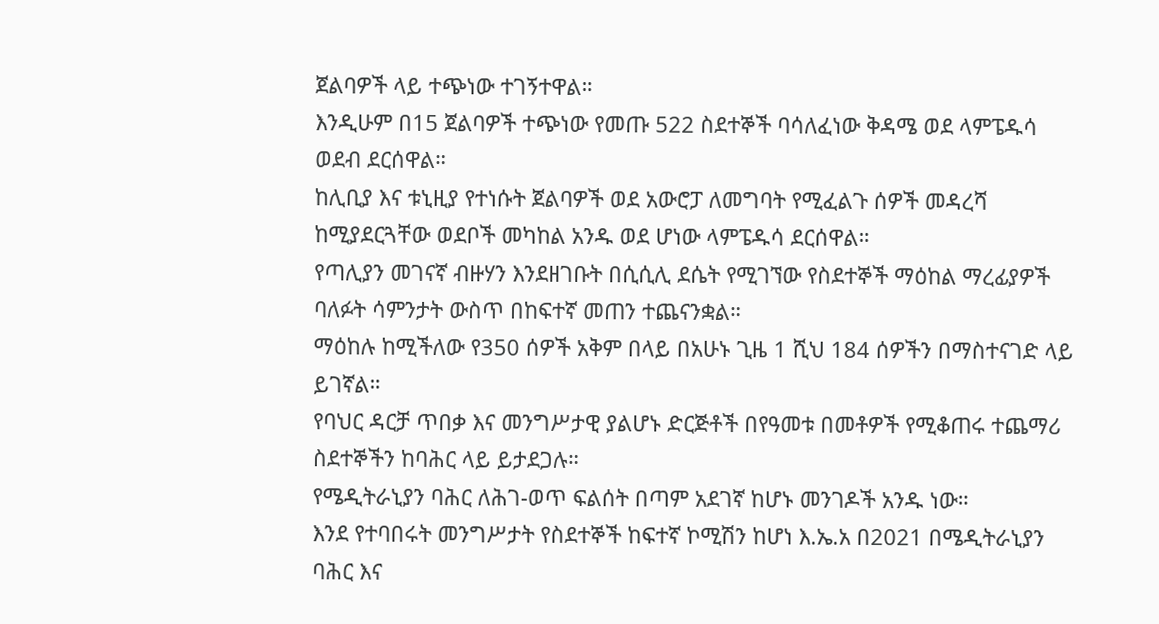ጀልባዎች ላይ ተጭነው ተገኝተዋል።
እንዲሁም በ15 ጀልባዎች ተጭነው የመጡ 522 ስደተኞች ባሳለፈነው ቅዳሜ ወደ ላምፔዱሳ ወደብ ደርሰዋል።
ከሊቢያ እና ቱኒዚያ የተነሱት ጀልባዎች ወደ አውሮፓ ለመግባት የሚፈልጉ ሰዎች መዳረሻ ከሚያደርጓቸው ወደቦች መካከል አንዱ ወደ ሆነው ላምፔዱሳ ደርሰዋል።
የጣሊያን መገናኛ ብዙሃን እንደዘገቡት በሲሲሊ ደሴት የሚገኘው የስደተኞች ማዕከል ማረፊያዎች ባለፉት ሳምንታት ውስጥ በከፍተኛ መጠን ተጨናንቋል።
ማዕከሉ ከሚችለው የ350 ሰዎች አቅም በላይ በአሁኑ ጊዜ 1 ሺህ 184 ሰዎችን በማስተናገድ ላይ ይገኛል።
የባህር ዳርቻ ጥበቃ እና መንግሥታዊ ያልሆኑ ድርጅቶች በየዓመቱ በመቶዎች የሚቆጠሩ ተጨማሪ ስደተኞችን ከባሕር ላይ ይታደጋሉ።
የሜዲትራኒያን ባሕር ለሕገ-ወጥ ፍልሰት በጣም አደገኛ ከሆኑ መንገዶች አንዱ ነው።
እንደ የተባበሩት መንግሥታት የስደተኞች ከፍተኛ ኮሚሽን ከሆነ እ.ኤ.አ በ2021 በሜዲትራኒያን ባሕር እና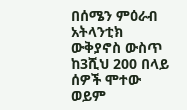በሰሜን ምዕራብ አትላንቲክ ውቅያኖስ ውስጥ ከ3ሺህ 200 በላይ ሰዎች ሞተው ወይም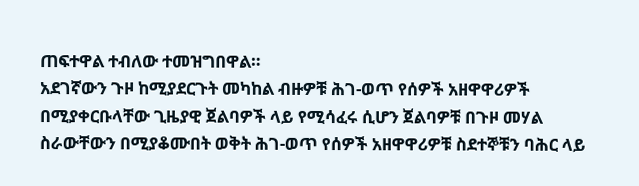ጠፍተዋል ተብለው ተመዝግበዋል።
አደገኛውን ጉዞ ከሚያደርጉት መካከል ብዙዎቹ ሕገ-ወጥ የሰዎች አዘዋዋሪዎች በሚያቀርቡላቸው ጊዜያዊ ጀልባዎች ላይ የሚሳፈሩ ሲሆን ጀልባዎቹ በጉዞ መሃል ስራውቸውን በሚያቆሙበት ወቅት ሕገ-ወጥ የሰዎች አዘዋዋሪዎቹ ስደተኞቹን ባሕር ላይ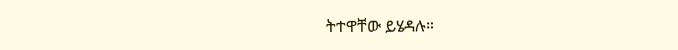ትተዋቸው ይሄዳሉ።